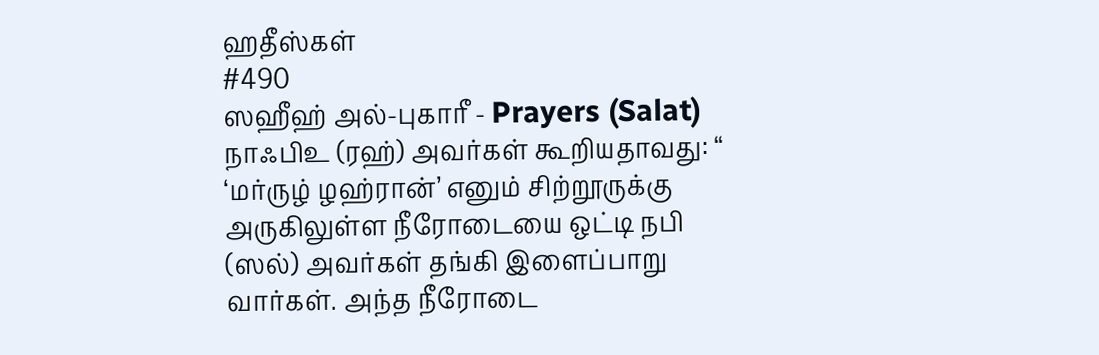ஹதீஸ்கள்
#490
ஸஹீஹ் அல்-புகாரீ - Prayers (Salat)
நாஃபிஉ (ரஹ்) அவர்கள் கூறியதாவது: “ ‘மர்ருழ் ழஹ்ரான்’ எனும் சிற்றூருக்கு அருகிலுள்ள நீரோடையை ஒட்டி நபி (ஸல்) அவர்கள் தங்கி இளைப்பாறு வார்கள். அந்த நீரோடை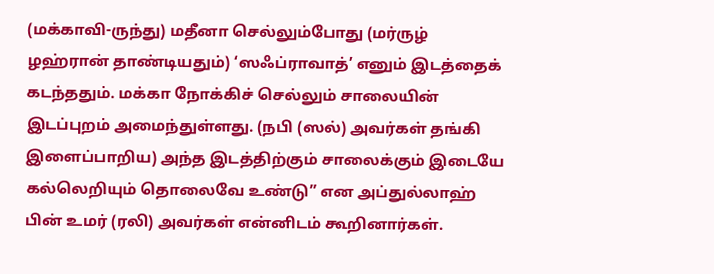(மக்காவி-ருந்து) மதீனா செல்லும்போது (மர்ருழ் ழஹ்ரான் தாண்டியதும்) ‘ஸஃப்ராவாத்’ எனும் இடத்தைக் கடந்ததும். மக்கா நோக்கிச் செல்லும் சாலையின் இடப்புறம் அமைந்துள்ளது. (நபி (ஸல்) அவர்கள் தங்கி இளைப்பாறிய) அந்த இடத்திற்கும் சாலைக்கும் இடையே கல்லெறியும் தொலைவே உண்டு” என அப்துல்லாஹ் பின் உமர் (ரலி) அவர்கள் என்னிடம் கூறினார்கள்.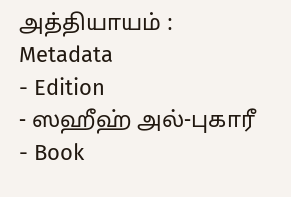அத்தியாயம் :
Metadata
- Edition
- ஸஹீஹ் அல்-புகாரீ
- Book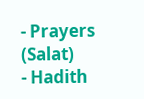- Prayers (Salat)
- Hadith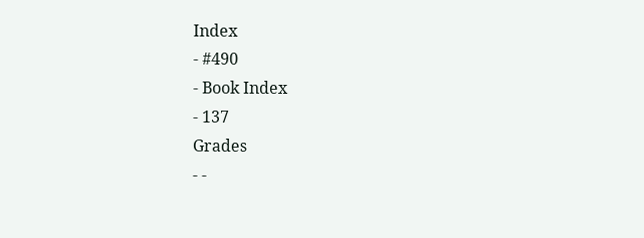Index
- #490
- Book Index
- 137
Grades
- -